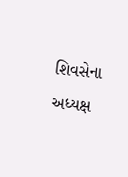શિવસેના અધ્યક્ષ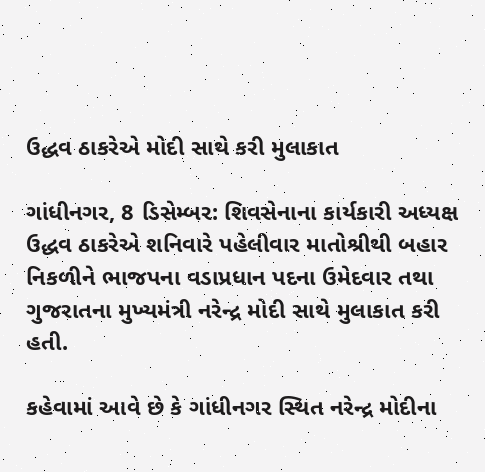ઉદ્ધવ ઠાકરેએ મોદી સાથે કરી મુલાકાત

ગાંધીનગર, 8 ડિસેમ્બર: શિવસેનાના કાર્યકારી અધ્યક્ષ ઉદ્ધવ ઠાકરેએ શનિવારે પહેલીવાર માતોશ્રીથી બહાર નિકળીને ભાજપના વડાપ્રધાન પદના ઉમેદવાર તથા ગુજરાતના મુખ્યમંત્રી નરેન્દ્ર મોદી સાથે મુલાકાત કરી હતી.

કહેવામાં આવે છે કે ગાંધીનગર સ્થિત નરેન્દ્ર મોદીના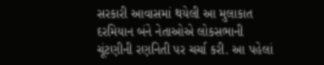સરકારી આવાસમાં થયેલી આ મુલાકાત દરમિયાન બંને નેતાઓએ લોકસભાની ચૂંટણીની રણનિતી પર ચર્ચા કરી. આ પહેલાં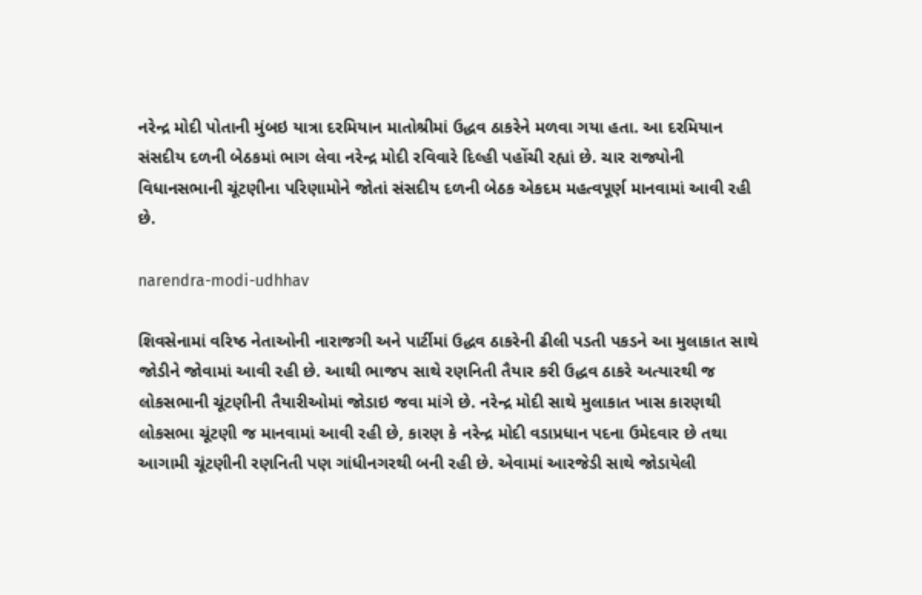નરેન્દ્ર મોદી પોતાની મુંબઇ યાત્રા દરમિયાન માતોશ્રીમાં ઉદ્ધવ ઠાકરેને મળવા ગયા હતા. આ દરમિયાન સંસદીય દળની બેઠકમાં ભાગ લેવા નરેન્દ્ર મોદી રવિવારે દિલ્હી પહોંચી રહ્યાં છે. ચાર રાજ્યોની વિધાનસભાની ચૂંટણીના પરિણામોને જોતાં સંસદીય દળની બેઠક એકદમ મહત્વપૂર્ણ માનવામાં આવી રહી છે.

narendra-modi-udhhav

શિવસેનામાં વરિષ્ઠ નેતાઓની નારાજગી અને પાર્ટીમાં ઉદ્ધવ ઠાકરેની ઢીલી પડતી પકડને આ મુલાકાત સાથે જોડીને જોવામાં આવી રહી છે. આથી ભાજપ સાથે રણનિતી તૈયાર કરી ઉદ્ધવ ઠાકરે અત્યારથી જ લોકસભાની ચૂંટણીની તૈયારીઓમાં જોડાઇ જવા માંગે છે. નરેન્દ્ર મોદી સાથે મુલાકાત ખાસ કારણથી લોકસભા ચૂંટણી જ માનવામાં આવી રહી છે, કારણ કે નરેન્દ્ર મોદી વડાપ્રધાન પદના ઉમેદવાર છે તથા આગામી ચૂંટણીની રણનિતી પણ ગાંધીનગરથી બની રહી છે. એવામાં આરજેડી સાથે જોડાયેલી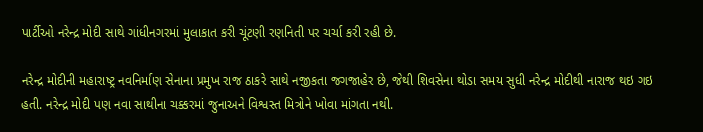પાર્ટીઓ નરેન્દ્ર મોદી સાથે ગાંધીનગરમાં મુલાકાત કરી ચૂંટણી રણનિતી પર ચર્ચા કરી રહી છે.

નરેન્દ્ર મોદીની મહારાષ્ટ્ર નવનિર્માણ સેનાના પ્રમુખ રાજ ઠાકરે સાથે નજીકતા જગજાહેર છે, જેથી શિવસેના થોડા સમય સુધી નરેન્દ્ર મોદીથી નારાજ થઇ ગઇ હતી. નરેન્દ્ર મોદી પણ નવા સાથીના ચક્કરમાં જુનાઅને વિશ્વસ્ત મિત્રોને ખોવા માંગતા નથી.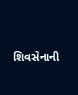શિવસેનાની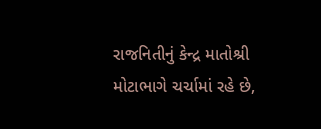રાજનિતીનું કેન્દ્ર માતોશ્રી મોટાભાગે ચર્ચામાં રહે છે,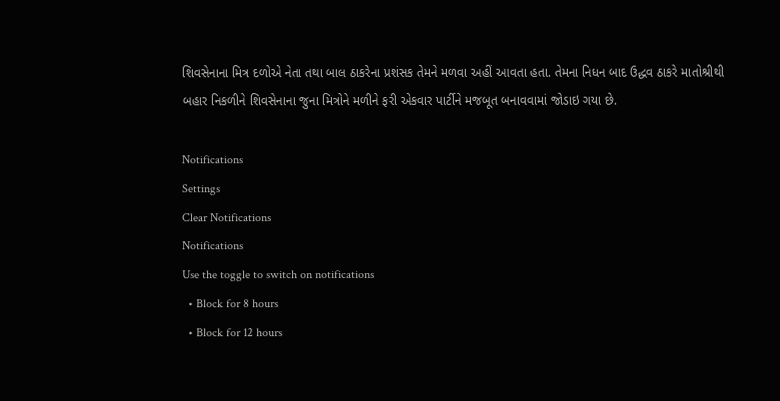શિવસેનાના મિત્ર દળોએ નેતા તથા બાલ ઠાકરેના પ્રશંસક તેમને મળવા અહીં આવતા હતા. તેમના નિધન બાદ ઉદ્ધવ ઠાકરે માતોશ્રીથી બહાર નિકળીને શિવસેનાના જુના મિત્રોને મળીને ફરી એકવાર પાર્ટીને મજબૂત બનાવવામાં જોડાઇ ગયા છે.

Notifications
Settings
Clear Notifications
Notifications
Use the toggle to switch on notifications
  • Block for 8 hours
  • Block for 12 hours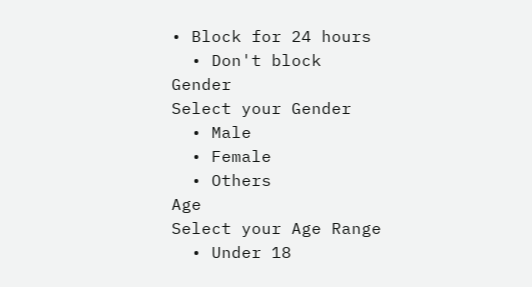• Block for 24 hours
  • Don't block
Gender
Select your Gender
  • Male
  • Female
  • Others
Age
Select your Age Range
  • Under 18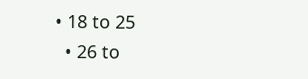• 18 to 25
  • 26 to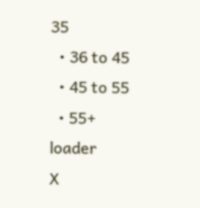35
  • 36 to 45
  • 45 to 55
  • 55+
loader
X